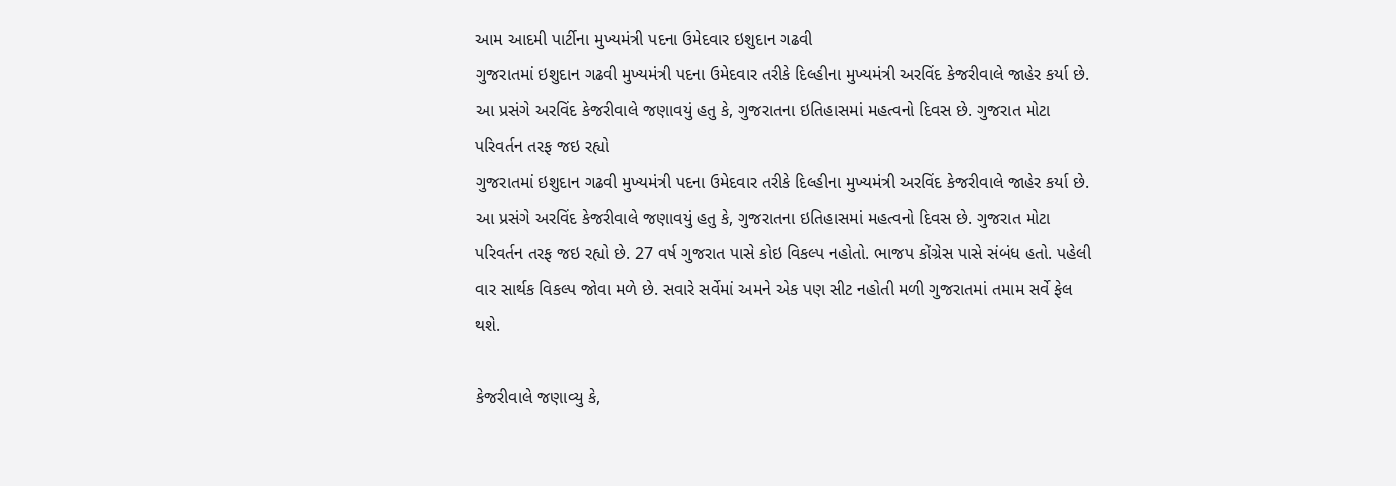આમ આદમી પાર્ટીના મુખ્યમંત્રી પદના ઉમેદવાર ઇશુદાન ગઢવી
ગુજરાતમાં ઇશુદાન ગઢવી મુખ્યમંત્રી પદના ઉમેદવાર તરીકે દિલ્હીના મુખ્યમંત્રી અરવિંદ કેજરીવાલે જાહેર કર્યા છે. આ પ્રસંગે અરવિંદ કેજરીવાલે જણાવયું હતુ કે, ગુજરાતના ઇતિહાસમાં મહત્વનો દિવસ છે. ગુજરાત મોટા પરિવર્તન તરફ જઇ રહ્યો
ગુજરાતમાં ઇશુદાન ગઢવી મુખ્યમંત્રી પદના ઉમેદવાર તરીકે દિલ્હીના મુખ્યમંત્રી અરવિંદ કેજરીવાલે જાહેર કર્યા છે. આ પ્રસંગે અરવિંદ કેજરીવાલે જણાવયું હતુ કે, ગુજરાતના ઇતિહાસમાં મહત્વનો દિવસ છે. ગુજરાત મોટા પરિવર્તન તરફ જઇ રહ્યો છે. 27 વર્ષ ગુજરાત પાસે કોઇ વિકલ્પ નહોતો. ભાજપ કોંગ્રેસ પાસે સંબંધ હતો. પહેલી વાર સાર્થક વિકલ્પ જોવા મળે છે. સવારે સર્વેમાં અમને એક પણ સીટ નહોતી મળી ગુજરાતમાં તમામ સર્વે ફેલ થશે.

કેજરીવાલે જણાવ્યુ કે,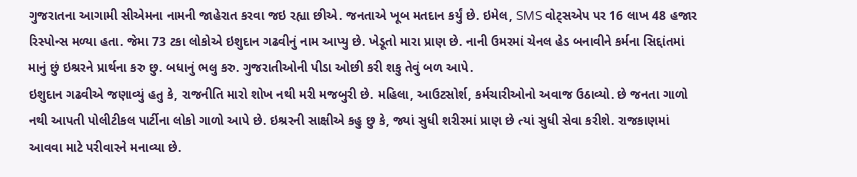ગુજરાતના આગામી સીએમના નામની જાહેરાત કરવા જઇ રહ્યા છીએ. જનતાએ ખૂબ મતદાન કર્યું છે. ઇમેલ, SMS વોટ્સએપ પર 16 લાખ 48 હજાર રિસ્પોન્સ મળ્યા હતા. જેમા 73 ટકા લોકોએ ઇશુદાન ગઢવીનું નામ આપ્યુ છે. ખેડૂતો મારા પ્રાણ છે. નાની ઉમરમાં ચેનલ હેડ બનાવીને કર્મના સિદ્દાંતમાં માનું છું ઇશ્રરને પ્રાર્થના કરુ છુ. બધાનું ભલુ કરુ. ગુજરાતીઓની પીડા ઓછી કરી શકુ તેવું બળ આપે.
ઇશુદાન ગઢવીએ જણાવ્યું હતુ કે, રાજનીતિ મારો શોખ નથી મરી મજબુરી છે. મહિલા, આઉટસોર્શ, કર્મચારીઓનો અવાજ ઉઠાવ્યો. છે જનતા ગાળો નથી આપતી પોલીટીકલ પાર્ટીના લોકો ગાળો આપે છે. ઇશ્રરની સાક્ષીએ કહુ છુ કે, જ્યાં સુધી શરીરમાં પ્રાણ છે ત્યાં સુધી સેવા કરીશે. રાજકાણમાં આવવા માટે પરીવારને મનાવ્યા છે.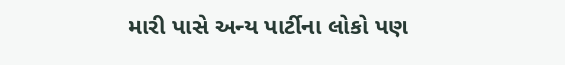મારી પાસે અન્ય પાર્ટીના લોકો પણ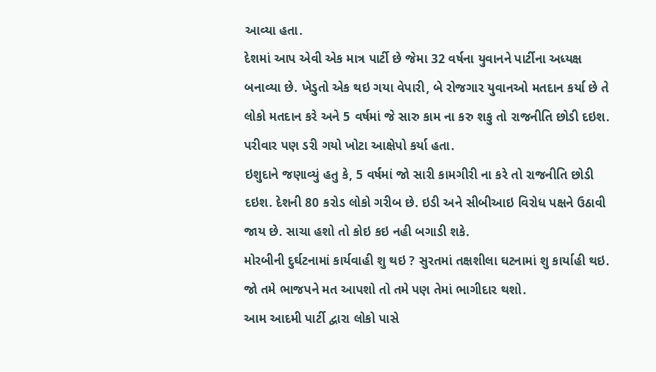આવ્યા હતા.
દેશમાં આપ એવી એક માત્ર પાર્ટી છે જેમા 32 વર્ષના યુવાનને પાર્ટીના અધ્યક્ષ બનાવ્યા છે. ખેડુતો એક થઇ ગયા વેપારી, બે રોજગાર યુવાનઓ મતદાન કર્યા છે તે લોકો મતદાન કરે અને 5 વર્ષમાં જે સારુ કામ ના કરુ શકુ તો રાજનીતિ છોડી દઇશ. પરીવાર પણ ડરી ગયો ખોટા આક્ષેપો કર્યા હતા.
ઇશુદાને જણાવ્યું હતુ કે, 5 વર્ષમાં જો સારી કામગીરી ના કરે તો રાજનીતિ છોડી દઇશ. દેશની 80 કરોડ લોકો ગરીબ છે. ઇડી અને સીબીઆઇ વિરોધ પક્ષને ઉઠાવી જાય છે. સાચા હશો તો કોઇ કઇ નહી બગાડી શકે.
મોરબીની દુર્ઘટનામાં કાર્યવાહી શુ થઇ ? સુરતમાં તક્ષશીલા ઘટનામાં શુ કાર્યાહી થઇ. જો તમે ભાજપને મત આપશો તો તમે પણ તેમાં ભાગીદાર થશો.
આમ આદમી પાર્ટી દ્વારા લોકો પાસે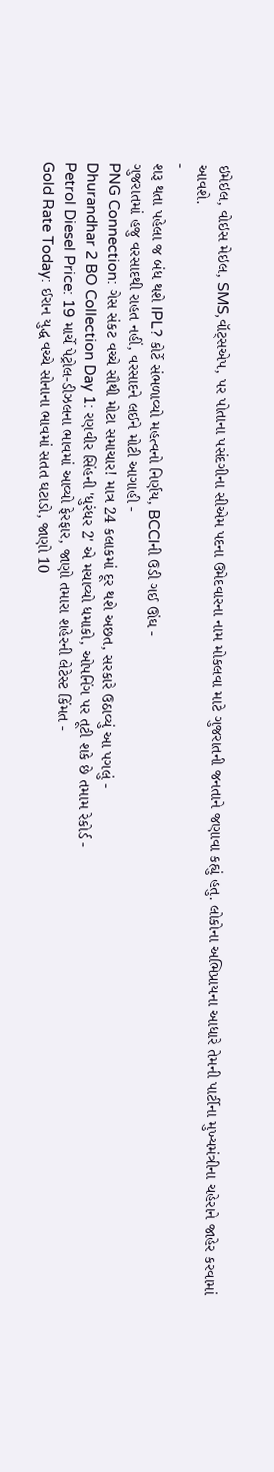ઇમેઇલ, વોઇસ મેઇલ, SMS,વૉટ્સએપ, પર પોતાના પસંદગીના સીએમ પદના ઉમેદવારના નામ મોકલવા માટે ગુજરાતની જનતાને જણાવા કહ્યું હતુ. લોકોના અભિપ્રાયના આધારે તેમની પાર્ટીના મુખ્યમંત્રીના ચહેરાને જાહેર કરવામાં આવશે.
-
શરૂ થતા પહેલા જ બંધ થશે IPL? કોર્ટે સંભળાવ્યો મહત્વનો નિર્ણય, BCCIની ઉડી ગઈ ઊંઘ -
ગુજરાતમાં હજુ વરસાદથી રાહત નહીં, વરસાદને લઈને મોટી આગાહી -
PNG Connection: ગેસ સંકટ વચ્ચે સૌથી મોટા સમાચાર! માત્ર 24 કલાકમાં દૂર થશે અછત, સરકારે ઉઠાવ્યું આ પગલું -
Dhurandhar 2 BO Collection Day 1: રણવીર સિંહની 'ધુરંધર 2' એ મચાવ્યો ધમાકો, ઓપનિંગ પર તૂટી શકે છે તમામ રેકોર્ડ -
Petrol Diesel Price: 19 માર્ચે પેટ્રોલ-ડીઝલના ભાવમાં આવ્યો ફેરફાર, જાણો તમારા શહેરની લેટેસ્ટ કિંમત -
Gold Rate Today: ઈરાન યુદ્ધ વચ્ચે સોનાના ભાવમાં સતત ઘટાડો, જાણો 10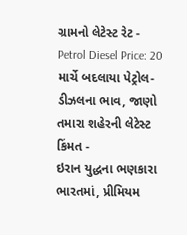ગ્રામનો લેટેસ્ટ રેટ -
Petrol Diesel Price: 20 માર્ચે બદલાયા પેટ્રોલ-ડીઝલના ભાવ, જાણો તમારા શહેરની લેટેસ્ટ કિંમત -
ઇરાન યુદ્ધના ભણકારા ભારતમાં, પ્રીમિયમ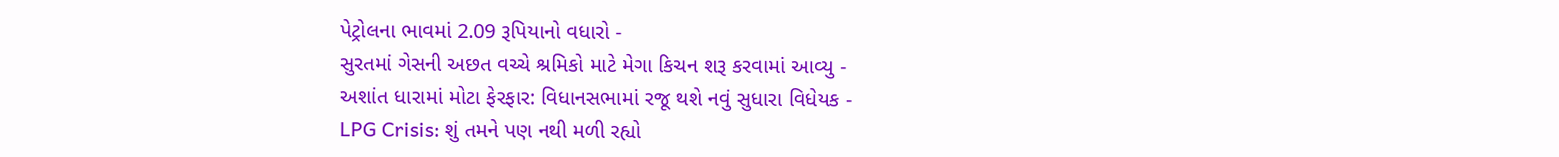પેટ્રોલના ભાવમાં 2.09 રૂપિયાનો વધારો -
સુરતમાં ગેસની અછત વચ્ચે શ્રમિકો માટે મેગા કિચન શરૂ કરવામાં આવ્યુ -
અશાંત ધારામાં મોટા ફેરફાર: વિધાનસભામાં રજૂ થશે નવું સુધારા વિધેયક -
LPG Crisis: શું તમને પણ નથી મળી રહ્યો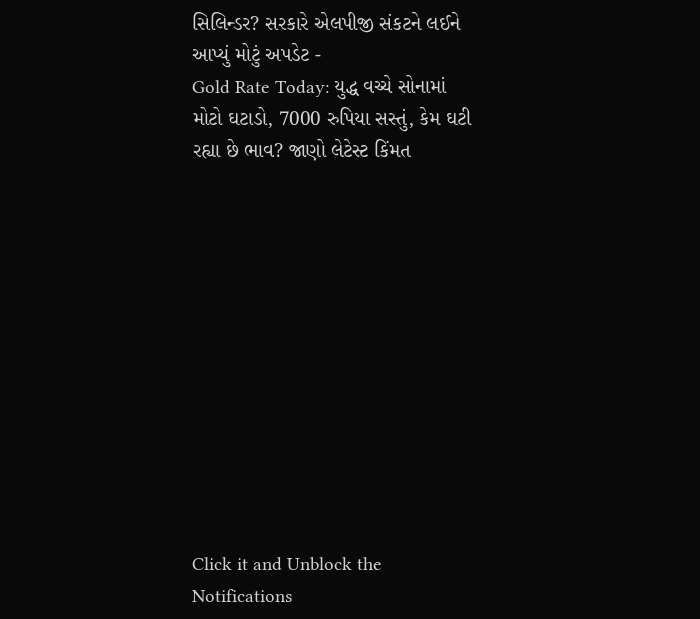સિલિન્ડર? સરકારે એલપીજી સંકટને લઈને આપ્યું મોટું અપડેટ -
Gold Rate Today: યુદ્ધ વચ્ચે સોનામાં મોટો ઘટાડો, 7000 રુપિયા સસ્તું, કેમ ઘટી રહ્યા છે ભાવ? જાણો લેટેસ્ટ કિંમત












Click it and Unblock the Notifications